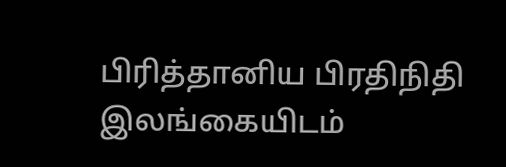பிரித்தானிய பிரதிநிதி இலங்கையிடம்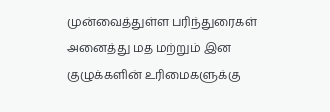முன்வைத்துள்ள பரிந்துரைகள்
அனைத்து மத மற்றும் இன குழுக்களின் உரிமைகளுக்கு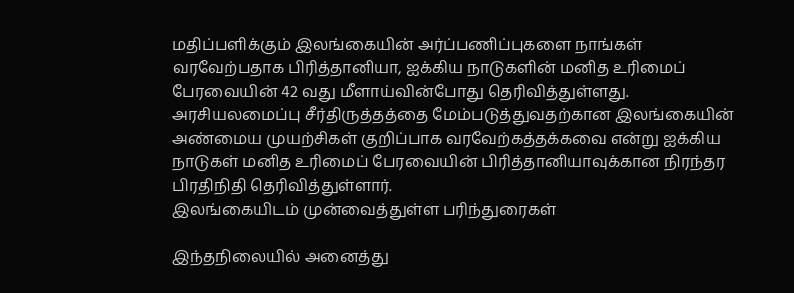மதிப்பளிக்கும் இலங்கையின் அர்ப்பணிப்புகளை நாங்கள் வரவேற்பதாக பிரித்தானியா, ஐக்கிய நாடுகளின் மனித உரிமைப் பேரவையின் 42 வது மீளாய்வின்போது தெரிவித்துள்ளது.
அரசியலமைப்பு சீர்திருத்தத்தை மேம்படுத்துவதற்கான இலங்கையின் அண்மைய முயற்சிகள் குறிப்பாக வரவேற்கத்தக்கவை என்று ஐக்கிய நாடுகள் மனித உரிமைப் பேரவையின் பிரித்தானியாவுக்கான நிரந்தர பிரதிநிதி தெரிவித்துள்ளார்.
இலங்கையிடம் முன்வைத்துள்ள பரிந்துரைகள்

இந்தநிலையில் அனைத்து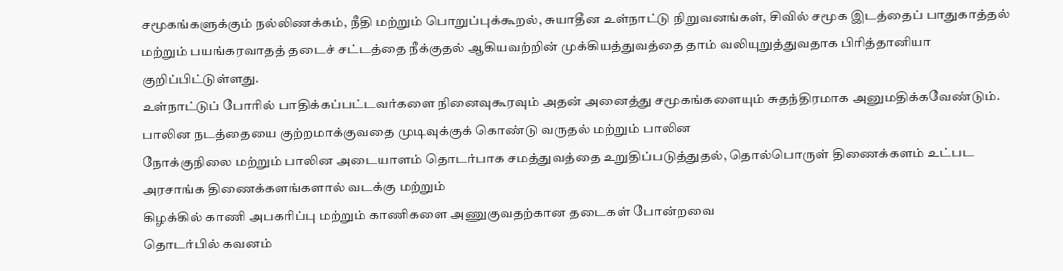சமூகங்களுக்கும் நல்லிணக்கம், நீதி மற்றும் பொறுப்புக்கூறல், சுயாதீன உள்நாட்டு நிறுவனங்கள், சிவில் சமூக இடத்தைப் பாதுகாத்தல் மற்றும் பயங்கரவாதத் தடைச் சட்டத்தை நீக்குதல் ஆகியவற்றின் முக்கியத்துவத்தை தாம் வலியுறுத்துவதாக பிரித்தானியா குறிப்பிட்டுள்ளது.
உள்நாட்டுப் போரில் பாதிக்கப்பட்டவர்களை நினைவுகூரவும் அதன் அனைத்து சமூகங்களையும் சுதந்திரமாக அனுமதிக்கவேண்டும்.
பாலின நடத்தையை குற்றமாக்குவதை முடிவுக்குக் கொண்டு வருதல் மற்றும் பாலின
நோக்குநிலை மற்றும் பாலின அடையாளம் தொடர்பாக சமத்துவத்தை உறுதிப்படுத்துதல், தொல்பொருள் திணைக்களம் உட்பட அரசாங்க திணைக்களங்களால் வடக்கு மற்றும்
கிழக்கில் காணி அபகரிப்பு மற்றும் காணிகளை அணுகுவதற்கான தடைகள் போன்றவை
தொடர்பில் கவனம்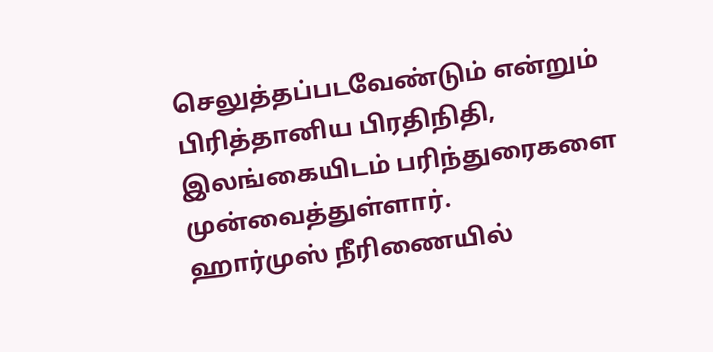செலுத்தப்படவேண்டும் என்றும் பிரித்தானிய பிரதிநிதி,
இலங்கையிடம் பரிந்துரைகளை முன்வைத்துள்ளார்.
ஹார்முஸ் நீரிணையில்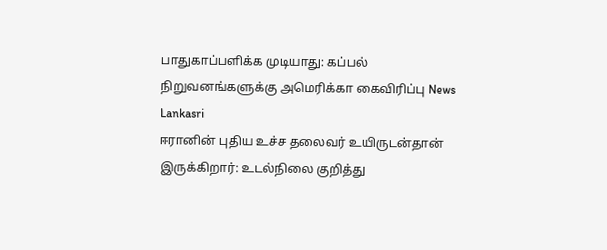பாதுகாப்பளிக்க முடியாது: கப்பல் நிறுவனங்களுக்கு அமெரிக்கா கைவிரிப்பு News Lankasri
ஈரானின் புதிய உச்ச தலைவர் உயிருடன்தான் இருக்கிறார்: உடல்நிலை குறித்து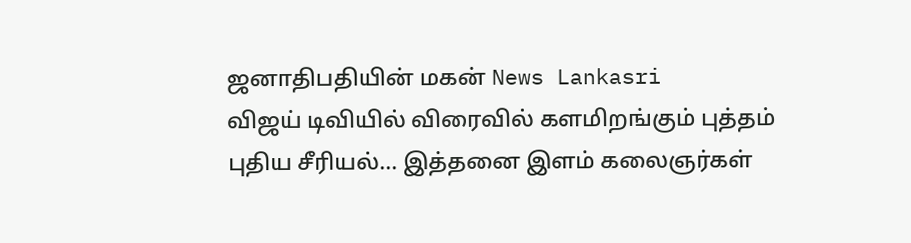ஜனாதிபதியின் மகன் News Lankasri
விஜய் டிவியில் விரைவில் களமிறங்கும் புத்தம் புதிய சீரியல்... இத்தனை இளம் கலைஞர்கள்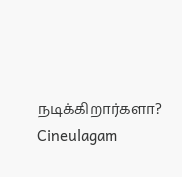நடிக்கிறார்களா? Cineulagam